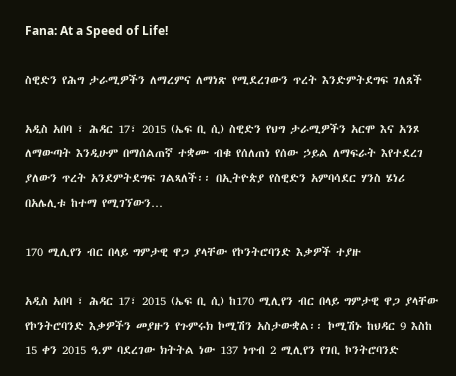Fana: At a Speed of Life!

ስዊድን የሕግ ታራሚዎችን ለማረምና ለማነጽ የሚደረገውን ጥረት እንድምትደግፍ ገለጸች

አዲስ አበባ ፣ ሕዳር 17፣ 2015 (ኤፍ ቢ ሲ) ስዊድን የህግ ታራሚዎችን አርሞ እና አንጾ ለማውጣት እንዲሁም በማሰልጠኛ ተቋሙ ብቁ የሰለጠነ የሰው ኃይል ለማፍራት እየተደረገ ያለውን ጥረት አንደምትደግፍ ገልጻለች፡፡ በኢትዮጵያ የስዊድን አምባሳደር ሃንስ ሄነሪ በአሌሊቱ ከተማ የሚገኘውን…

170 ሚሊየን ብር በላይ ግምታዊ ዋጋ ያላቸው የኮንትሮባንድ እቃዎች ተያዙ

አዲስ አበባ ፣ ሕዳር 17፣ 2015 (ኤፍ ቢ ሲ) ከ170 ሚሊየን ብር በላይ ግምታዊ ዋጋ ያላቸው የኮንትሮባንድ እቃዎችን መያዙን የጉምሩክ ኮሚሽን አስታውቋል፡፡ ኮሚሽኑ ከህዳር 9 እስከ 15 ቀን 2015 ዓ.ም ባደረገው ክትትል ነው 137 ነጥብ 2 ሚሊየን የገቢ ኮንትሮባንድ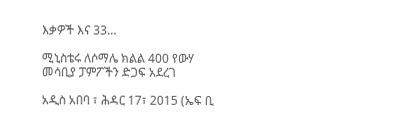እቃዎች እና 33…

ሚኒስቴሩ ለሶማሌ ክልል 400 የውሃ መሳቢያ ፓምፖችን ድጋፍ አደረገ

አዲስ አበባ ፣ ሕዳር 17፣ 2015 (ኤፍ ቢ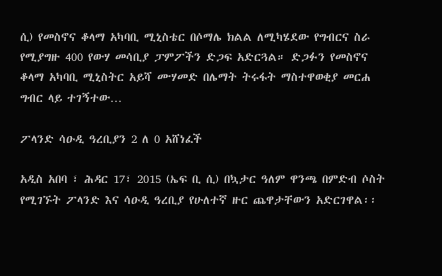ሲ) የመስኖና ቆላማ አካባቢ ሚኒስቴር በሶማሌ ክልል ለሚካሄደው የግብርና ስራ የሚያግዙ 400 የውሃ መሳቢያ ፓምፖችን ድጋፍ አድርጓል። ድጋፉን የመስኖና ቆላማ አካባቢ ሚኒስትር አይሻ ሙሃመድ በሌማት ትሩፋት ማስተዋወቂያ መርሐ ግብር ላይ ተገኝተው…

ፖላንድ ሳዑዲ ዓረቢያን 2 ለ 0 አሸነፈች

አዲስ አበባ ፣ ሕዳር 17፣ 2015 (ኤፍ ቢ ሲ) በኳታር ዓለም ዋንጫ በምድብ ሶስት የሚገኙት ፖላንድ እና ሳዑዲ ዓረቢያ የሁለተኛ ዙር ጨዋታቸውን አድርገዋል፡፡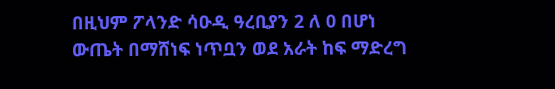በዚህም ፖላንድ ሳዑዲ ዓረቢያን 2 ለ 0 በሆነ ውጤት በማሸነፍ ነጥቧን ወደ አራት ከፍ ማድረግ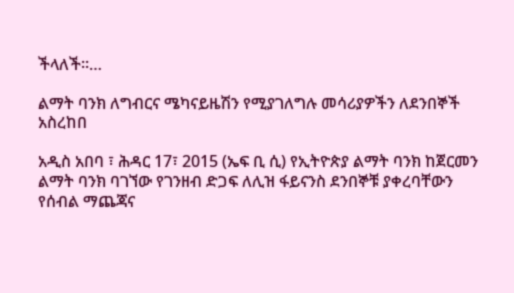ችላለች፡፡…

ልማት ባንክ ለግብርና ሜካናይዜሽን የሚያገለግሉ መሳሪያዎችን ለደንበኞች አስረከበ

አዲስ አበባ ፣ ሕዳር 17፣ 2015 (ኤፍ ቢ ሲ) የኢትዮጵያ ልማት ባንክ ከጀርመን ልማት ባንክ ባገኘው የገንዘብ ድጋፍ ለሊዝ ፋይናንስ ደንበኞቹ ያቀረባቸውን የሰብል ማጨጃና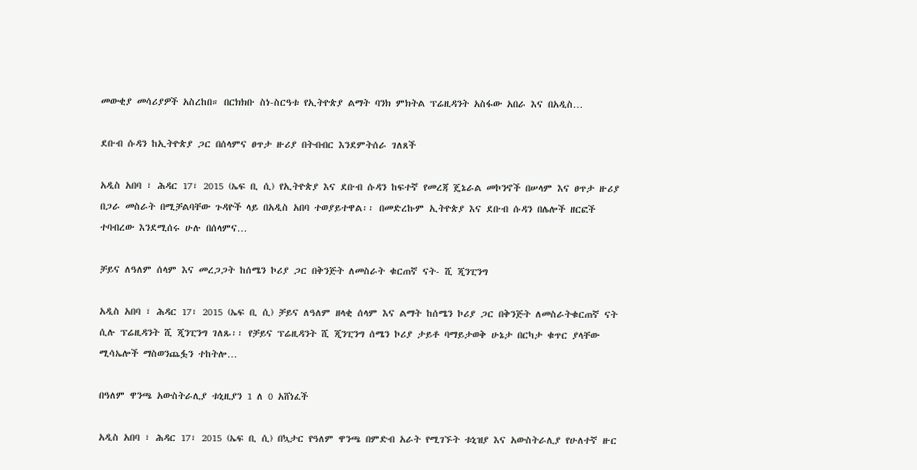መውቂያ መሳሪያዎች አስረከበ። በርክክቡ ስነ-ስርዓቱ የኢትዮጵያ ልማት ባንክ ምክትል ፕሬዚዳንት አስፋው አበራ እና በአዲስ…

ደቡብ ሱዳን ከኢትዮጵያ ጋር በሰላምና ፀጥታ ዙሪያ በትብብር እንደምትሰራ ገለጸች

አዲስ አበባ ፣ ሕዳር 17፣ 2015 (ኤፍ ቢ ሲ) የኢትዮጵያ እና ደቡብ ሱዳን ከፍተኛ የመረጃ ጄኔራል መኮንኖች በሠላም እና ፀጥታ ዙሪያ በጋራ መስራት በሚቻልባቸው ጉዳዮች ላይ በአዲስ አበባ ተወያይተዋል፡፡ በመድረኩም ኢትዮጵያ እና ደቡብ ሱዳን በሌሎች ዘርፎች ተባብረው እንደሚሰሩ ሁሉ በሰላምና…

ቻይና ለዓለም ሰላም እና መረጋጋት ከሰሜን ኮሪያ ጋር በቅንጅት ለመስራት ቁርጠኛ ናት- ሺ ጂንፒንግ

አዲስ አበባ ፣ ሕዳር 17፣ 2015 (ኤፍ ቢ ሲ) ቻይና ለዓለም ዘላቂ ሰላም እና ልማት ከሰሜን ኮሪያ ጋር በቅንጅት ለመስራትቁርጠኛ ናት ሲሉ ፕሬዚዳንት ሺ ጂንፒንግ ገለጹ፡፡ የቻይና ፕሬዚዳንት ሺ ጂንፒንግ ሰሜን ኮሪያ ታይቶ ባማይታወቅ ሁኔታ በርካታ ቁጥር ያላቸው ሚሳኤሎች ማስወንጨፏን ተከትሎ…

በዓለም ዋንጫ አውስትራሊያ ቱኒዚያን 1 ለ 0 አሸነፈች

አዲስ አበባ ፣ ሕዳር 17፣ 2015 (ኤፍ ቢ ሲ) በኳታር የዓለም ዋንጫ በምድብ አራት የሚገኙት ቱኒዝያ እና አውስትራሊያ የሁለተኛ ዙር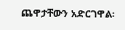ጨዋታቸውን አድርገዋል፡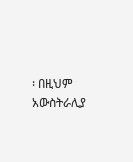፡ በዚህም አውስትራሊያ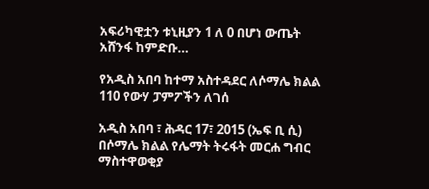አፍሪካዊቷን ቱኒዚያን 1 ለ 0 በሆነ ውጤት አሸንፋ ከምድቡ…

የአዲስ አበባ ከተማ አስተዳደር ለሶማሌ ክልል 110 የውሃ ፓምፖችን ለገሰ

አዲስ አበባ ፣ ሕዳር 17፣ 2015 (ኤፍ ቢ ሲ) በሶማሌ ክልል የሌማት ትሩፋት መርሐ ግብር ማስተዋወቂያ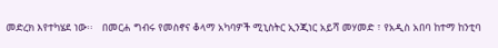መድረክ እየተካሄደ ነው፡፡   በመርሐ ግብሩ የመስኖና ቆላማ አካባዎች ሚኒስትር ኢንጂነር አይሻ መሃመድ ፣ የአዲስ አበባ ከተማ ከንቲባ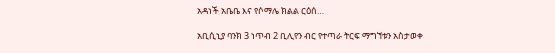አዳነች አቤቤ እና የሶማሌ ክልል ርዕሰ…

አቢሲኒያ ባንክ 3 ነጥብ 2 ቢሊየን ብር የተጣራ ትርፍ ማግኘቱን አስታወቀ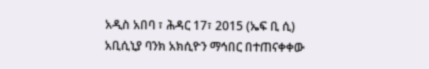አዲስ አበባ ፣ ሕዳር 17፣ 2015 (ኤፍ ቢ ሲ) አቢሲኒያ ባንክ አክሲዮን ማኅበር በተጠናቀቀው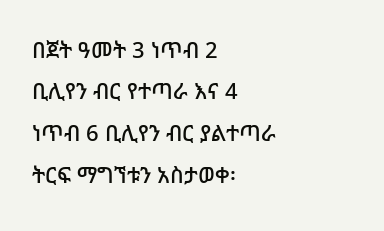በጀት ዓመት 3 ነጥብ 2 ቢሊየን ብር የተጣራ እና 4 ነጥብ 6 ቢሊየን ብር ያልተጣራ ትርፍ ማግኘቱን አስታወቀ፡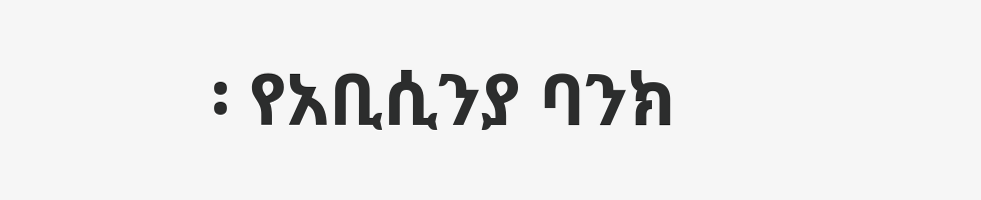፡ የአቢሲንያ ባንክ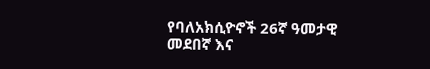የባለአክሲዮኖች 26ኛ ዓመታዊ መደበኛ እና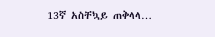13ኛ አስቸኳይ ጠቅላላ…